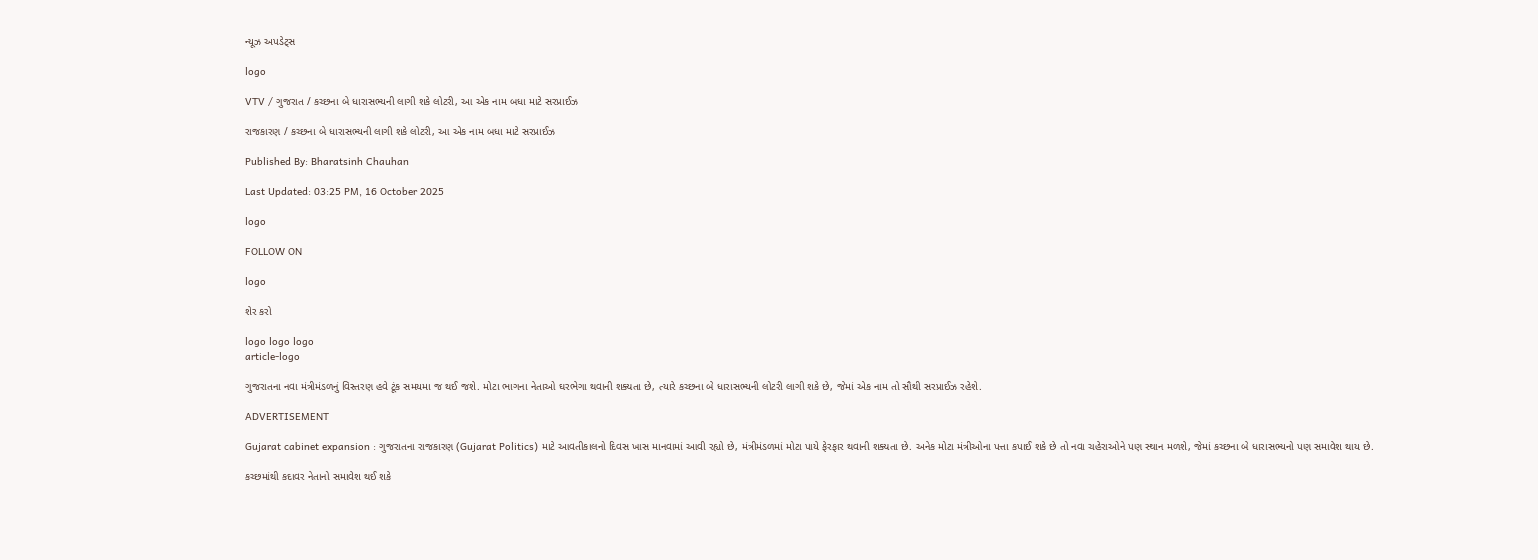ન્યૂઝ અપડેટ્સ

logo

VTV / ગુજરાત / કચ્છના બે ધારાસભ્યની લાગી શકે લોટરી, આ એક નામ બધા માટે સરપ્રાઈઝ

રાજકારણ / કચ્છના બે ધારાસભ્યની લાગી શકે લોટરી, આ એક નામ બધા માટે સરપ્રાઈઝ

Published By: Bharatsinh Chauhan

Last Updated: 03:25 PM, 16 October 2025

logo

FOLLOW ON

logo

શેર કરો

logo logo logo
article-logo

ગુજરાતના નવા મંત્રીમંડળનું વિસ્તરણ હવે ટૂંક સમયમા જ થઈ જશે. મોટા ભાગના નેતાઓ ઘરભેગા થવાની શક્યતા છે, ત્યારે કચ્છના બે ધારાસભ્યની લોટરી લાગી શકે છે, જેમાં એક નામ તો સૌથી સરપ્રાઈઝ રહેશે.

ADVERTISEMENT

Gujarat cabinet expansion : ગુજરાતના રાજકારણ (Gujarat Politics) માટે આવતીકાલનો દિવસ ખાસ માનવામાં આવી રહ્યો છે, મંત્રીમંડળમાં મોટા પાયે ફેરફાર થવાની શક્યતા છે. અનેક મોટા મંત્રીઓના પત્તા કપાઈ શકે છે તો નવા ચહેરાઓને પણ સ્થાન મળશે, જેમાં કચ્છના બે ધારાસભ્યનો પણ સમાવેશ થાય છે.

કચ્છમાંથી કદાવર નેતાનો સમાવેશ થઈ શકે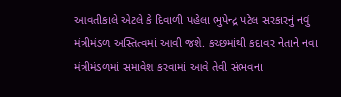આવતીકાલે એટલે કે દિવાળી પહેલા ભુપેન્દ્ર પટેલ સરકારનું નવું મંત્રીમંડળ અસ્તિત્વમાં આવી જશે. કચ્છમાંથી કદાવર નેતાને નવા મંત્રીમંડળમાં સમાવેશ કરવામાં આવે તેવી સંભવના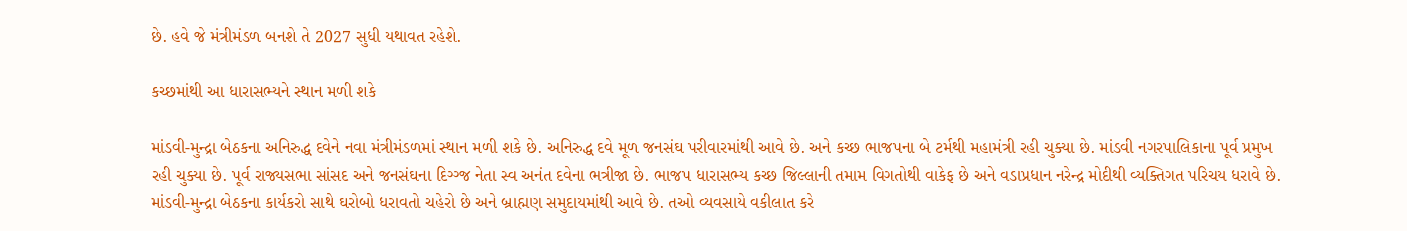છે. હવે જે મંત્રીમંડળ બનશે તે 2027 સુધી યથાવત રહેશે.

કચ્છમાંથી આ ધારાસભ્યને સ્થાન મળી શકે

માંડવી-મુન્દ્રા બેઠકના અનિરુદ્ધ દવેને નવા મંત્રીમંડળમાં સ્થાન મળી શકે છે. અનિરુદ્ધ દવે મૂળ જનસંઘ પરીવારમાંથી આવે છે. અને કચ્છ ભાજપના બે ટર્મથી મહામંત્રી રહી ચુક્યા છે. માંડવી નગરપાલિકાના પૂર્વ પ્રમુખ રહી ચુક્યા છે. પૂર્વ રાજ્યસભા સાંસદ અને જનસંઘના દિગ્ગ્જ નેતા સ્વ અનંત દવેના ભત્રીજા છે. ભાજપ ધારાસભ્ય કચ્છ જિલ્લાની તમામ વિગતોથી વાકેફ છે અને વડાપ્રધાન નરેન્દ્ર મોદીથી વ્યક્તિગત પરિચય ધરાવે છે. માંડવી-મુન્દ્રા બેઠકના કાર્યકરો સાથે ઘરોબો ધરાવતો ચહેરો છે અને બ્રાહ્મણ સમુદાયમાંથી આવે છે. તઓ વ્યવસાયે વકીલાત કરે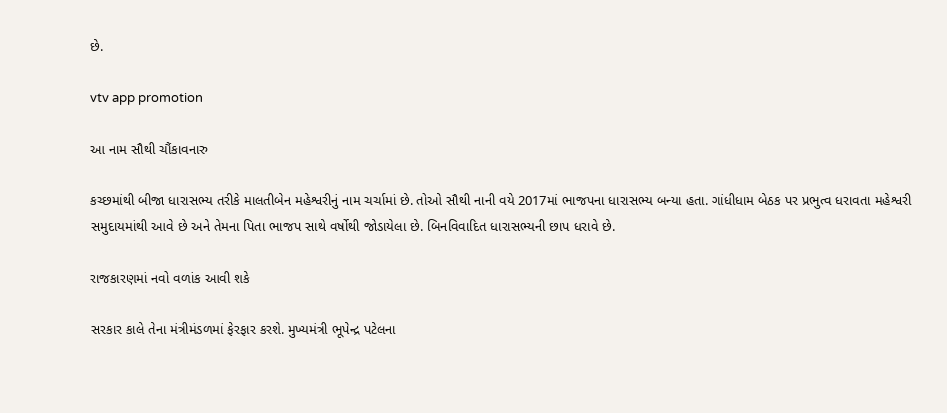છે.

vtv app promotion

આ નામ સૌથી ચૌંકાવનારુ

કચ્છમાંથી બીજા ધારાસભ્ય તરીકે માલતીબેન મહેશ્વરીનું નામ ચર્ચામાં છે. તોઓ સૌથી નાની વયે 2017માં ભાજપના ધારાસભ્ય બન્યા હતા. ગાંધીધામ બેઠક પર પ્રભુત્વ ધરાવતા મહેશ્વરી સમુદાયમાંથી આવે છે અને તેમના પિતા ભાજપ સાથે વર્ષોથી જોડાયેલા છે. બિનવિવાદિત ધારાસભ્યની છાપ ધરાવે છે.

રાજકારણમાં નવો વળાંક આવી શકે

સરકાર કાલે તેના મંત્રીમંડળમાં ફેરફાર કરશે. મુખ્યમંત્રી ભૂપેન્દ્ર પટેલના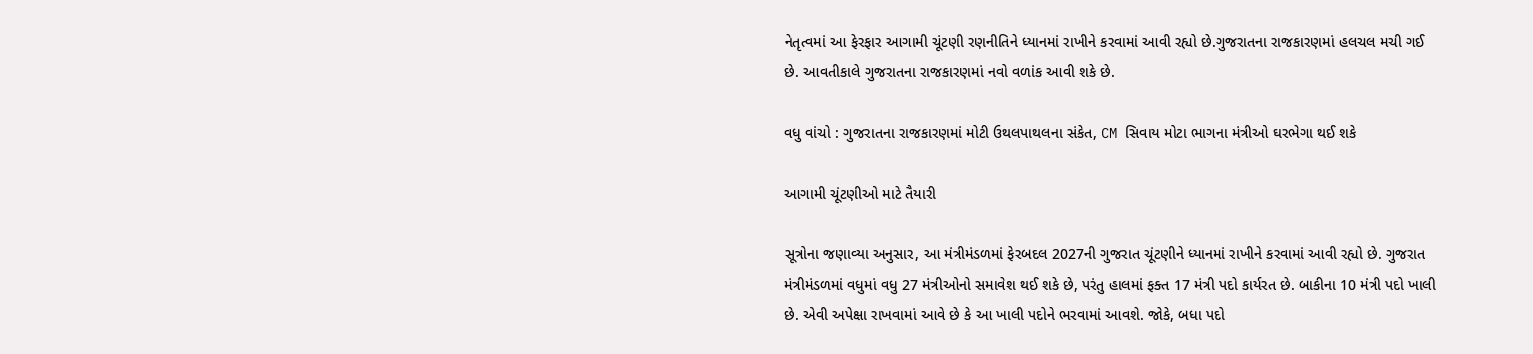નેતૃત્વમાં આ ફેરફાર આગામી ચૂંટણી રણનીતિને ધ્યાનમાં રાખીને કરવામાં આવી રહ્યો છે.ગુજરાતના રાજકારણમાં હલચલ મચી ગઈ છે. આવતીકાલે ગુજરાતના રાજકારણમાં નવો વળાંક આવી શકે છે.

વધુ વાંચો : ગુજરાતના રાજકારણમાં મોટી ઉથલપાથલના સંકેત, CM સિવાય મોટા ભાગના મંત્રીઓ ઘરભેગા થઈ શકે

આગામી ચૂંટણીઓ માટે તૈયારી

સૂત્રોના જણાવ્યા અનુસાર, આ મંત્રીમંડળમાં ફેરબદલ 2027ની ગુજરાત ચૂંટણીને ધ્યાનમાં રાખીને કરવામાં આવી રહ્યો છે. ગુજરાત મંત્રીમંડળમાં વધુમાં વધુ 27 મંત્રીઓનો સમાવેશ થઈ શકે છે, પરંતુ હાલમાં ફક્ત 17 મંત્રી પદો કાર્યરત છે. બાકીના 10 મંત્રી પદો ખાલી છે. એવી અપેક્ષા રાખવામાં આવે છે કે આ ખાલી પદોને ભરવામાં આવશે. જોકે, બધા પદો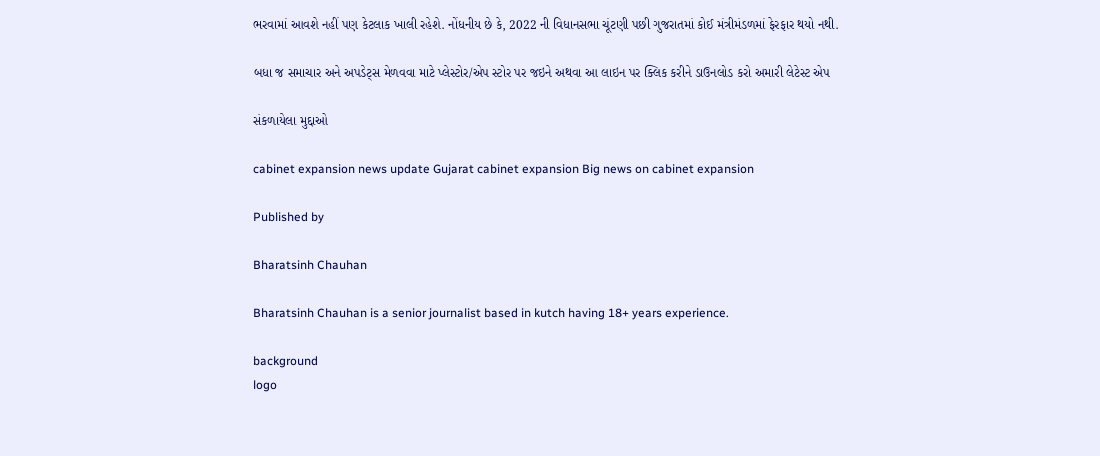ભરવામાં આવશે નહીં પણ કેટલાક ખાલી રહેશે. નોંધનીય છે કે, 2022 ની વિધાનસભા ચૂંટણી પછી ગુજરાતમાં કોઈ મંત્રીમંડળમાં ફેરફાર થયો નથી.

બધા જ સમાચાર અને અપડેટ્સ મેળવવા માટે પ્લેસ્ટોર/એપ સ્ટોર પર જઇને અથવા આ લાઇન પર ક્લિક કરીને ડાઉનલોડ કરો અમારી લેટેસ્ટ એપ

સંકળાયેલા મુદ્દાઓ

cabinet expansion news update Gujarat cabinet expansion Big news on cabinet expansion

Published by

Bharatsinh Chauhan

Bharatsinh Chauhan is a senior journalist based in kutch having 18+ years experience.

background
logo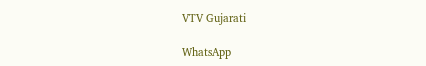VTV Gujarati

WhatsApp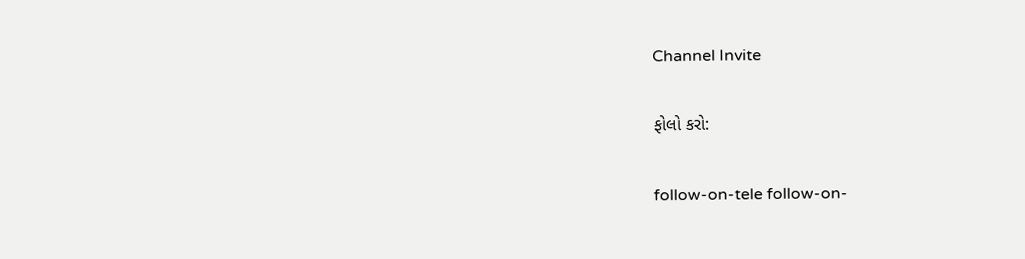Channel Invite

ફોલો કરો:

follow-on-tele follow-on-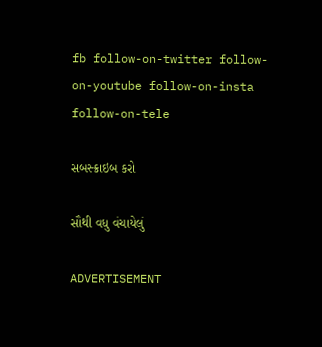fb follow-on-twitter follow-on-youtube follow-on-insta follow-on-tele

સબસ્ક્રાઇબ કરો

સૌથી વધુ વંચાયેલું

ADVERTISEMENT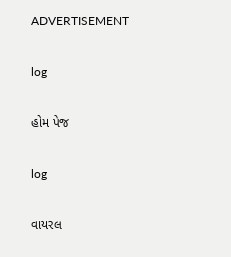ADVERTISEMENT

log

હોમ પેજ

log

વાયરલ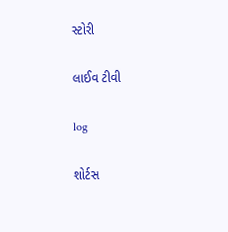સ્ટોરી

લાઈવ ટીવી

log

શોર્ટસ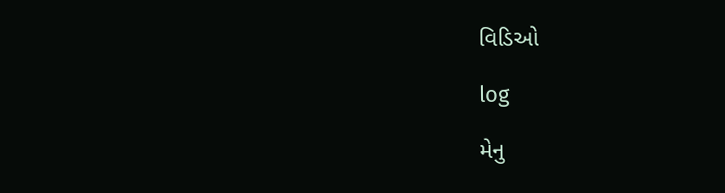વિડિઓ

log

મેનુ